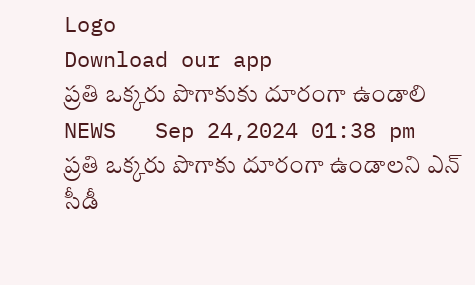Logo
Download our app
ప్రతి ఒక్కరు పొగాకుకు దూరంగా ఉండాలి
NEWS   Sep 24,2024 01:38 pm
ప్రతి ఒక్కరు పొగాకు దూరంగా ఉండాలని ఎన్ సీడీ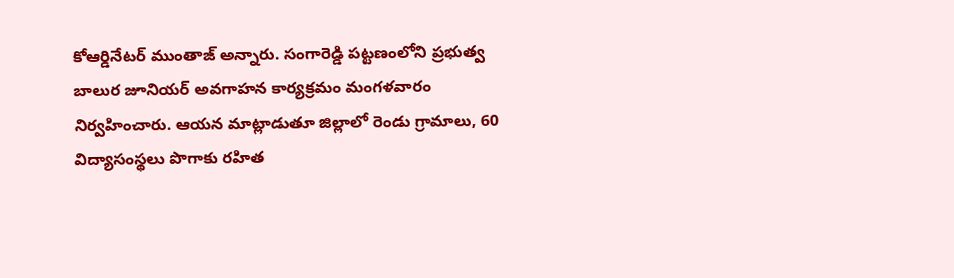కోఆర్డినేటర్ ముంతాజ్ అన్నారు. సంగారెడ్డి పట్టణంలోని ప్రభుత్వ బాలుర జూనియర్ అవగాహన కార్యక్రమం మంగళవారం నిర్వహించారు. ఆయన మాట్లాడుతూ జిల్లాలో రెండు గ్రామాలు, 60 విద్యాసంస్థలు పొగాకు రహిత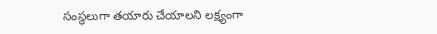సంస్థలుగా తయారు చేయాలని లక్ష్యంగా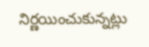నిర్ణయించుకున్నట్లు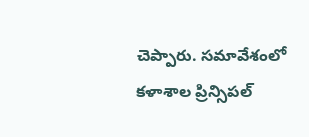చెప్పారు. సమావేశంలో కళాశాల ప్రిన్సిపల్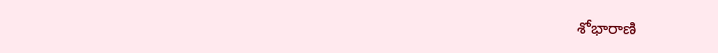శోభారాణి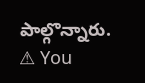పాల్గొన్నారు.
⚠ You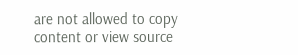are not allowed to copy content or view source